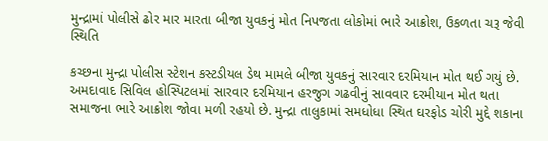મુન્દ્રામાં પોલીસે ઢોર માર મારતા બીજા યુવકનું મોત નિપજતા લોકોમાં ભારે આક્રોશ, ઉકળતા ચરૂ જેવી સ્થિતિ

કચ્છના મુન્દ્રા પોલીસ સ્ટેશન કસ્ટડીયલ ડેથ મામલે બીજા યુવકનું સારવાર દરમિયાન મોત થઈ ગયું છે. અમદાવાદ સિવિલ હોસ્પિટલમાં સારવાર દરમિયાન હરજુગ ગઢવીનું સાવવાર દરમીયાન મોત થતા સમાજના ભારે આક્રોશ જોવા મળી રહયો છે. મુન્દ્રા તાલુકામાં સમધોધા સ્થિત ઘરફોડ ચોરી મુદ્દે શકાના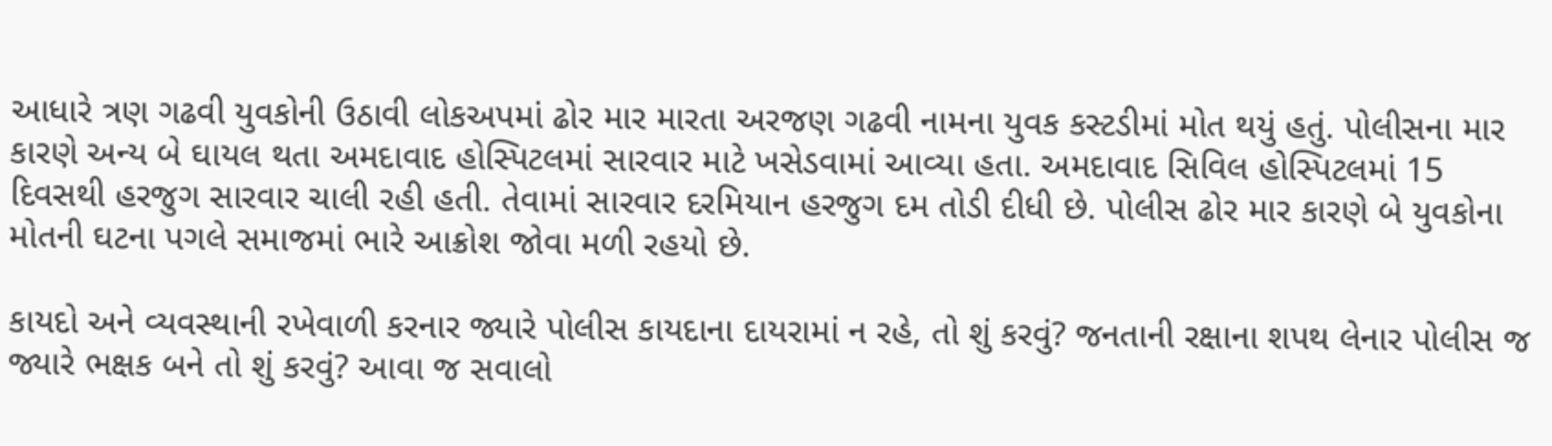આધારે ત્રણ ગઢવી યુવકોની ઉઠાવી લોકઅપમાં ઢોર માર મારતા અરજણ ગઢવી નામના યુવક કસ્ટડીમાં મોત થયું હતું. પોલીસના માર કારણે અન્ય બે ઘાયલ થતા અમદાવાદ હોસ્પિટલમાં સારવાર માટે ખસેડવામાં આવ્યા હતા. અમદાવાદ સિવિલ હોસ્પિટલમાં 15 દિવસથી હરજુગ સારવાર ચાલી રહી હતી. તેવામાં સારવાર દરમિયાન હરજુગ દમ તોડી દીધી છે. પોલીસ ઢોર માર કારણે બે યુવકોના મોતની ઘટના પગલે સમાજમાં ભારે આક્રોશ જોવા મળી રહયો છે.

કાયદો અને વ્યવસ્થાની રખેવાળી કરનાર જ્યારે પોલીસ કાયદાના દાયરામાં ન રહે, તો શું કરવું? જનતાની રક્ષાના શપથ લેનાર પોલીસ જ જ્યારે ભક્ષક બને તો શું કરવું? આવા જ સવાલો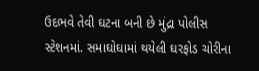ઉદભવે તેવી ઘટના બની છે મુંદ્રા પોલીસ સ્ટેશનમાં. સમાઘોઘામાં થયેલી ઘરફોડ ચોરીના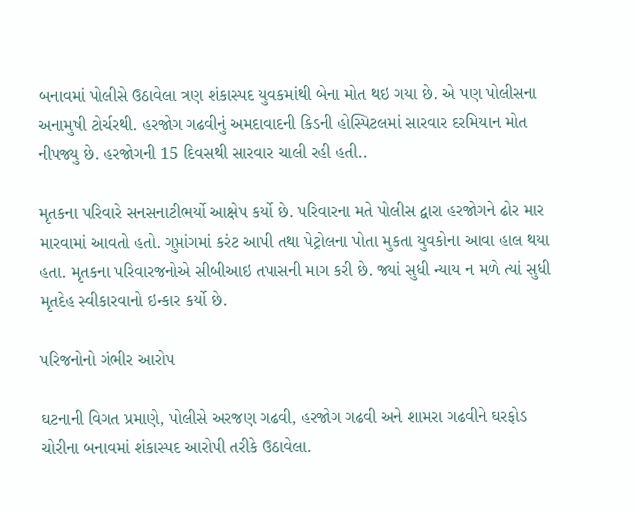બનાવમાં પોલીસે ઉઠાવેલા ત્રણ શંકાસ્પદ યુવકમાંથી બેના મોત થઇ ગયા છે. એ પણ પોલીસના અનામુષી ટોર્ચરથી. હરજોગ ગઢવીનું અમદાવાદની કિડની હોસ્પિટલમાં સારવાર દરમિયાન મોત નીપજ્યુ છે. હરજોગની 15 દિવસથી સારવાર ચાલી રહી હતી..

મૃતકના પરિવારે સનસનાટીભર્યો આક્ષેપ કર્યો છે. પરિવારના મતે પોલીસ દ્વારા હરજોગને ઢોર માર મારવામાં આવતો હતો. ગુપ્તાંગમાં કરંટ આપી તથા પેટ્રોલના પોતા મુકતા યુવકોના આવા હાલ થયા હતા. મૃતકના પરિવારજનોએ સીબીઆઇ તપાસની માગ કરી છે. જ્યાં સુધી ન્યાય ન મળે ત્યાં સુધી મૃતદેહ સ્વીકારવાનો ઇન્કાર કર્યો છે.

પરિજનોનો ગંભીર આરોપ

ઘટનાની વિગત પ્રમાણે, પોલીસે અરજણ ગઢવી, હરજોગ ગઢવી અને શામરા ગઢવીને ઘરફોડ ચોરીના બનાવમાં શંકાસ્પદ આરોપી તરીકે ઉઠાવેલા.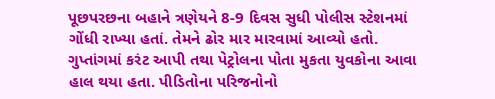પૂછપરછના બહાને ત્રણેયને 8-9 દિવસ સુધી પોલીસ સ્ટેશનમાં ગોંધી રાખ્યા હતાં. તેમને ઢોર માર મારવામાં આવ્યો હતો. ગુપ્તાંગમાં કરંટ આપી તથા પેટ્રોલના પોતા મુકતા યુવકોના આવા હાલ થયા હતા. પીડિતોના પરિજનોનો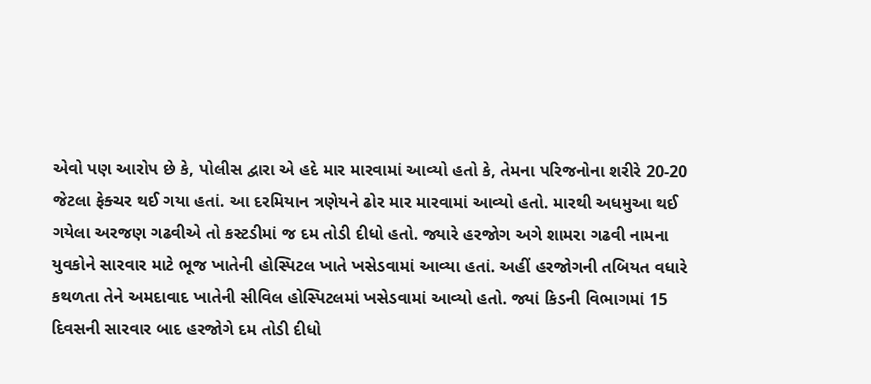એવો પણ આરોપ છે કે, પોલીસ દ્વારા એ હદે માર મારવામાં આવ્યો હતો કે, તેમના પરિજનોના શરીરે 20-20 જેટલા ફેક્ચર થઈ ગયા હતાં. આ દરમિયાન ત્રણેયને ઢોર માર મારવામાં આવ્યો હતો. મારથી અધમુઆ થઈ ગયેલા અરજણ ગઢવીએ તો કસ્ટડીમાં જ દમ તોડી દીધો હતો. જ્યારે હરજોગ અગે શામરા ગઢવી નામના યુવકોને સારવાર માટે ભૂજ ખાતેની હોસ્પિટલ ખાતે ખસેડવામાં આવ્યા હતાં. અહીં હરજોગની તબિયત વધારે કથળતા તેને અમદાવાદ ખાતેની સીવિલ હોસ્પિટલમાં ખસેડવામાં આવ્યો હતો. જ્યાં કિડની વિભાગમાં 15 દિવસની સારવાર બાદ હરજોગે દમ તોડી દીધો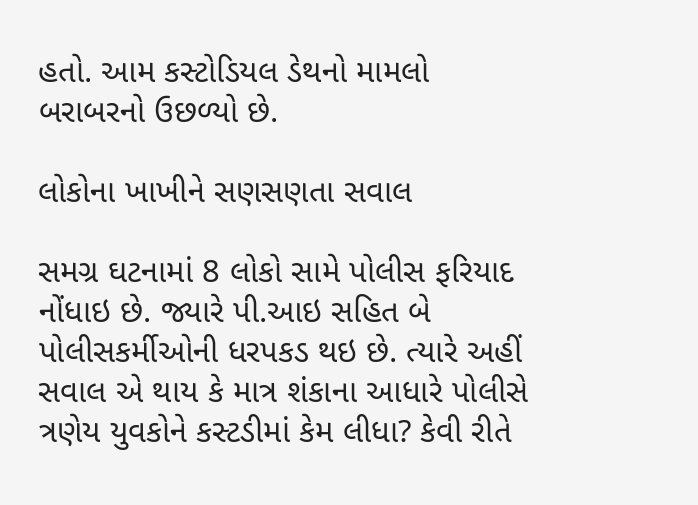હતો. આમ કસ્ટોડિયલ ડેથનો મામલો બરાબરનો ઉછળ્યો છે.

લોકોના ખાખીને સણસણતા સવાલ

સમગ્ર ઘટનામાં 8 લોકો સામે પોલીસ ફરિયાદ નોંધાઇ છે. જ્યારે પી.આઇ સહિત બે પોલીસકર્મીઓની ધરપકડ થઇ છે. ત્યારે અહીં સવાલ એ થાય કે માત્ર શંકાના આધારે પોલીસે ત્રણેય યુવકોને કસ્ટડીમાં કેમ લીધા? કેવી રીતે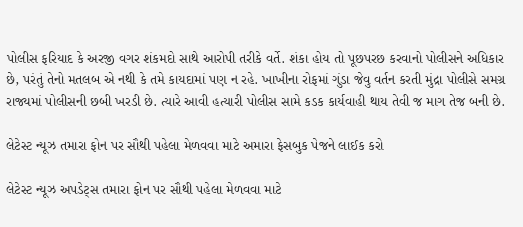પોલીસ ફરિયાદ કે અરજી વગર શંકમદો સાથે આરોપી તરીકે વર્તે. શંકા હોય તો પૂછપરછ કરવાનો પોલીસને અધિકાર છે, પરંતું તેનો મતલબ એ નથી કે તમે કાયદામાં પણ ન રહે. ખાખીના રોફમાં ગુંડા જેવુ વર્તન કરતી મુંદ્રા પોલીસે સમગ્ર રાજ્યમાં પોલીસની છબી ખરડી છે. ત્યારે આવી હત્યારી પોલીસ સામે કડક કાર્યવાહી થાય તેવી જ માગ તેજ બની છે.

લેટેસ્ટ ન્યૂઝ તમારા ફોન પર સૌથી પહેલા મેળવવા માટે અમારા ફેસબુક પેજને લાઈક કરો

લેટેસ્ટ ન્યૂઝ અપડેટ્સ તમારા ફોન પર સૌથી પહેલા મેળવવા માટે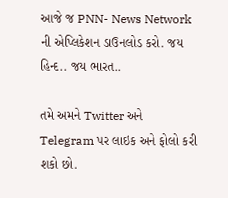આજે જ PNN- News Network ની એપ્લિકેશન ડાઉનલોડ કરો. જય હિન્દ.. જય ભારત..

તમે અમને Twitter અને Telegram પર લાઇક અને ફોલો કરી શકો છો.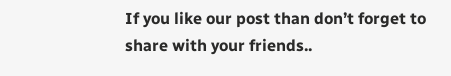If you like our post than don’t forget to share with your friends..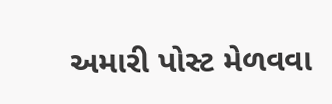અમારી પોસ્ટ મેળવવા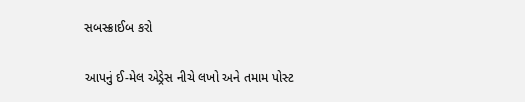સબસ્ક્રાઈબ કરો

આપનું ઈ-મેલ એડ્રેસ નીચે લખો અને તમામ પોસ્ટ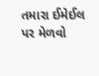તમારા ઈમેઈલ પર મેળવો